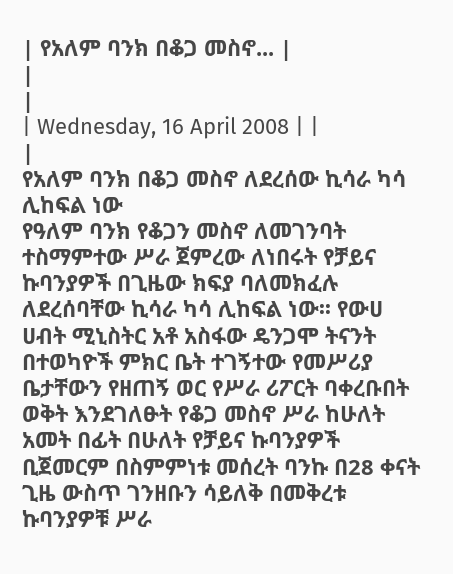| የአለም ባንክ በቆጋ መስኖ... |
|
|
| Wednesday, 16 April 2008 | |
|
የአለም ባንክ በቆጋ መስኖ ለደረሰው ኪሳራ ካሳ ሊከፍል ነው
የዓለም ባንክ የቆጋን መስኖ ለመገንባት ተስማምተው ሥራ ጀምረው ለነበሩት የቻይና ኩባንያዎች በጊዜው ክፍያ ባለመክፈሉ ለደረሰባቸው ኪሳራ ካሳ ሊከፍል ነው፡፡ የውሀ ሀብት ሚኒስትር አቶ አስፋው ዴንጋሞ ትናንት በተወካዮች ምክር ቤት ተገኝተው የመሥሪያ ቤታቸውን የዘጠኝ ወር የሥራ ሪፖርት ባቀረቡበት ወቅት እንደገለፁት የቆጋ መስኖ ሥራ ከሁለት አመት በፊት በሁለት የቻይና ኩባንያዎች ቢጀመርም በስምምነቱ መሰረት ባንኩ በ28 ቀናት ጊዜ ውስጥ ገንዘቡን ሳይለቅ በመቅረቱ ኩባንያዎቹ ሥራ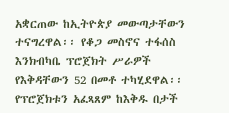አቋርጠው ከኢትዮጵያ መውጣታቸውን ተናግረዋል፡፡ የቆጋ መስኖና ተፋሰስ እንክብካቤ ፕሮጀክት ሥራዎች የእቅዳቸውን 52 በመቶ ተካሂደዋል፡፡ የፕሮጀክቱን አፈጻጸም ከእቅዱ በታች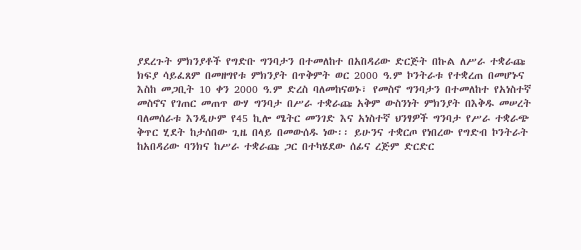ያደረጉት ምክንያቶች የግድቡ ግንባታን በተመለከተ በአበዳሪው ድርጅት በኩል ለሥራ ተቋራጩ ክፍያ ሳይፈጸም በመዘግየቱ ምክንያት በጥቅምት ወር 2000 ዓ.ም ኮንትራቱ የተቋረጠ በመሆኑና እስከ መጋቢት 10 ቀን 2000 ዓ.ም ድረስ ባለመከናወኑ፣ የመስኖ ግንባታን በተመለከተ የአነስተኛ መስኖና የገጠር መጠጥ ውሃ ግንባታ በሥራ ተቋራጩ አቅም ውስንነት ምክንያት በእቅዱ መሠረት ባለመሰራቱ እንዲሁም የ45 ኪሎ ሜትር መንገድ እና አነስተኛ ህንፃዎች ግንባታ የሥራ ተቋራጭ ቅጥር ሂደት ከታሰበው ጊዜ በላይ በመውሰዱ ነው፡፡ ይሁንና ተቋርጦ የነበረው የግድብ ኮንትራት ከአበዳሪው ባንክና ከሥራ ተቋራጩ ጋር በተካሄደው ሰፊና ረጅም ድርድር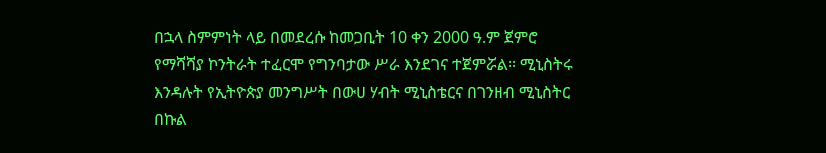በኋላ ስምምነት ላይ በመደረሱ ከመጋቢት 10 ቀን 2000 ዓ.ም ጀምሮ የማሻሻያ ኮንትራት ተፈርሞ የግንባታው ሥራ እንደገና ተጀምሯል፡፡ ሚኒስትሩ እንዳሉት የኢትዮጵያ መንግሥት በውሀ ሃብት ሚኒስቴርና በገንዘብ ሚኒስትር በኩል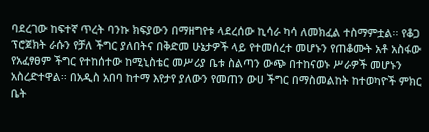ባደረገው ከፍተኛ ጥረት ባንኩ ክፍያውን በማዘግየቱ ላደረሰው ኪሳራ ካሳ ለመክፈል ተስማምቷል፡፡ የቆጋ ፕሮጀክት ራሱን የቻለ ችግር ያለበትና በቅድመ ሁኔታዎች ላይ የተመሰረተ መሆኑን የጠቆሙት አቶ አስፋው የአፈፃፀም ችግር የተከሰተው ከሚኒስቴር መሥሪያ ቤቱ ስልጣን ውጭ በተከናወኑ ሥራዎች መሆኑን አስረድተዋል፡፡ በአዲስ አበባ ከተማ እየታየ ያለውን የመጠን ውሀ ችግር በማስመልከት ከተወካዮች ምክር ቤት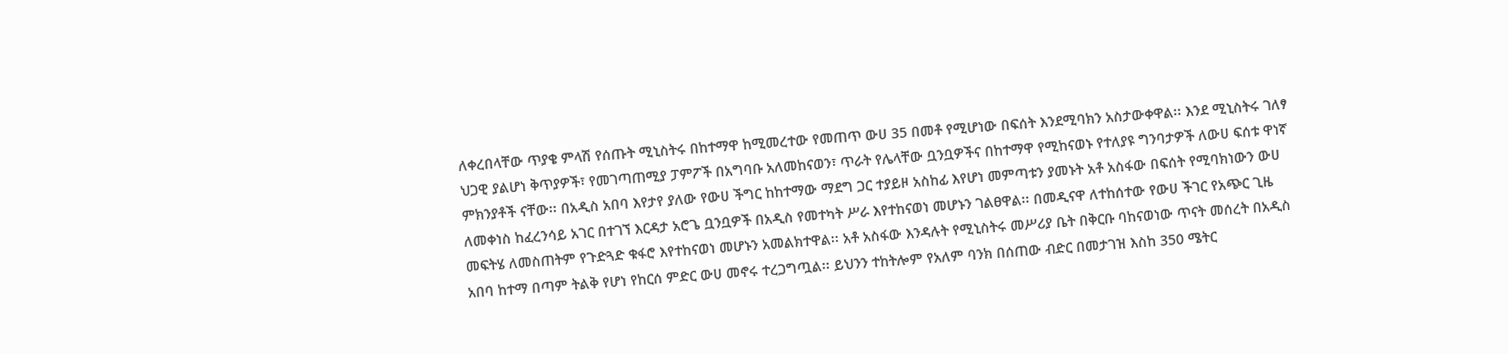ለቀረበላቸው ጥያቄ ምላሽ የሰጡት ሚኒስትሩ በከተማዋ ከሚመረተው የመጠጥ ውሀ 35 በመቶ የሚሆነው በፍሰት እንደሚባክን አስታውቀዋል፡፡ እንደ ሚኒስትሩ ገለፃ ህጋዊ ያልሆነ ቅጥያዎች፣ የመገጣጠሚያ ፓምፖች በአግባቡ አለመከናወን፣ ጥራት የሌላቸው ቧንቧዎችና በከተማዋ የሚከናወኑ የተለያዩ ግንባታዎች ለውሀ ፍሰቱ ዋነኛ ምክንያቶች ናቸው፡፡ በአዲስ አበባ እየታየ ያለው የውሀ ችግር ከከተማው ማደግ ጋር ተያይዞ አስከፊ እየሆነ መምጣቱን ያመኑት አቶ አስፋው በፍሰት የሚባክነውን ውሀ ለመቀነስ ከፈረንሳይ አገር በተገኘ እርዳታ አሮጌ ቧንቧዎች በአዲስ የመተካት ሥራ እየተከናወነ መሆኑን ገልፀዋል፡፡ በመዲናዋ ለተከሰተው የውሀ ችገር የአጭር ጊዜ መፍትሄ ለመስጠትም የጉድጓድ ቁፋሮ እየተከናወነ መሆኑን አመልክተዋል፡፡ አቶ አስፋው እንዳሉት የሚኒስትሩ መሥሪያ ቤት በቅርቡ ባከናወነው ጥናት መሰረት በአዲስ አበባ ከተማ በጣም ትልቅ የሆነ የከርሰ ምድር ውሀ መኖሩ ተረጋግጧል፡፡ ይህንን ተከትሎም የአለም ባንክ በሰጠው ብድር በመታገዝ እስከ 350 ሜትር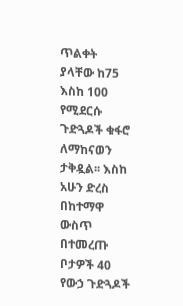ጥልቀት ያላቸው ከ75 እስከ 100 የሚደርሱ ጉድጓዶች ቁፋሮ ለማከናወን ታቅዷል፡፡ እስከ አሁን ድረስ በከተማዋ ውስጥ በተመረጡ ቦታዎች 40 የውኃ ጉድጓዶች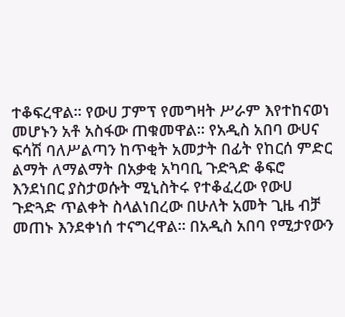ተቆፍረዋል፡፡ የውሀ ፓምፕ የመግዛት ሥራም እየተከናወነ መሆኑን አቶ አስፋው ጠቁመዋል፡፡ የአዲስ አበባ ውሀና ፍሳሽ ባለሥልጣን ከጥቂት አመታት በፊት የከርሰ ምድር ልማት ለማልማት በአቃቂ አካባቢ ጉድጓድ ቆፍሮ እንደነበር ያስታወሱት ሚኒስትሩ የተቆፈረው የውሀ ጉድጓድ ጥልቀት ስላልነበረው በሁለት አመት ጊዜ ብቻ መጠኑ እንደቀነሰ ተናግረዋል፡፡ በአዲስ አበባ የሚታየውን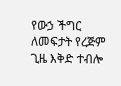የውኃ ችግር ለመፍታት የረጅም ጊዜ እቅድ ተብሎ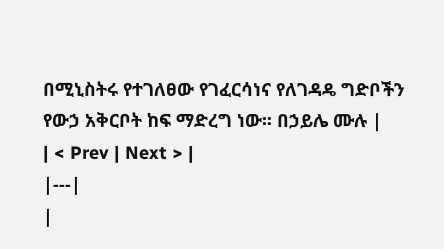በሚኒስትሩ የተገለፀው የገፈርሳነና የለገዳዴ ግድቦችን የውኃ አቅርቦት ከፍ ማድረግ ነው፡፡ በኃይሌ ሙሉ |
| < Prev | Next > |
|---|
|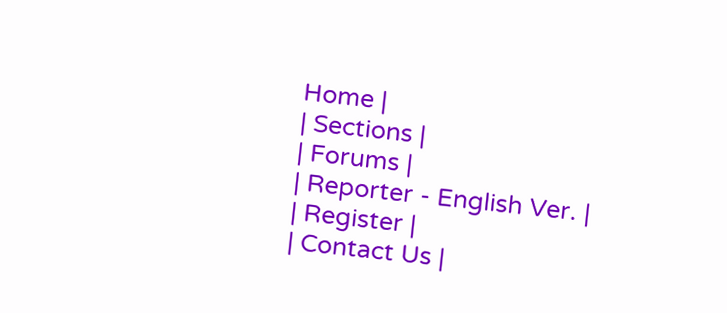Home |
| Sections |
| Forums |
| Reporter - English Ver. |
| Register |
| Contact Us |